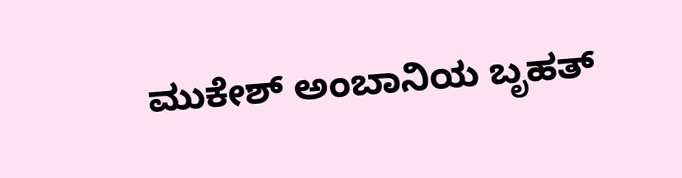ಮುಕೇಶ್ ಅಂಬಾನಿಯ ಬೃಹತ್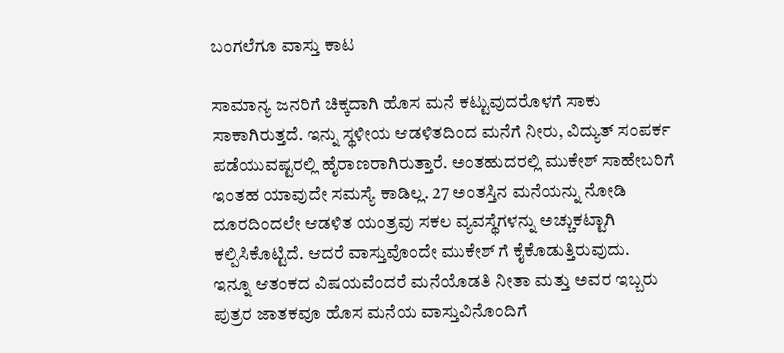ಬಂಗಲೆಗೂ ವಾಸ್ತು ಕಾಟ

ಸಾಮಾನ್ಯ ಜನರಿಗೆ ಚಿಕ್ಕದಾಗಿ ಹೊಸ ಮನೆ ಕಟ್ಟುವುದರೊಳಗೆ ಸಾಕು ಸಾಕಾಗಿರುತ್ತದೆ. ಇನ್ನು ಸ್ಥಳೀಯ ಆಡಳಿತದಿಂದ ಮನೆಗೆ ನೀರು, ವಿದ್ಯುತ್ ಸಂಪರ್ಕ ಪಡೆಯುವಷ್ಟರಲ್ಲಿ ಹೈರಾಣರಾಗಿರುತ್ತಾರೆ. ಅಂತಹುದರಲ್ಲಿ ಮುಕೇಶ್ ಸಾಹೇಬರಿಗೆ ಇಂತಹ ಯಾವುದೇ ಸಮಸ್ಯೆ ಕಾಡಿಲ್ಲ. 27 ಅಂತಸ್ತಿನ ಮನೆಯನ್ನು ನೋಡಿ ದೂರದಿಂದಲೇ ಆಡಳಿತ ಯಂತ್ರವು ಸಕಲ ವ್ಯವಸ್ಥೆಗಳನ್ನು ಅಚ್ಚುಕಟ್ಟಾಗಿ ಕಲ್ಪಿಸಿಕೊಟ್ಟಿದೆ. ಆದರೆ ವಾಸ್ತುವೊಂದೇ ಮುಕೇಶ್ ಗೆ ಕೈಕೊಡುತ್ತಿರುವುದು.
ಇನ್ನೂ ಆತಂಕದ ವಿಷಯವೆಂದರೆ ಮನೆಯೊಡತಿ ನೀತಾ ಮತ್ತು ಅವರ ಇಬ್ಬರು ಪುತ್ರರ ಜಾತಕವೂ ಹೊಸ ಮನೆಯ ವಾಸ್ತುವಿನೊಂದಿಗೆ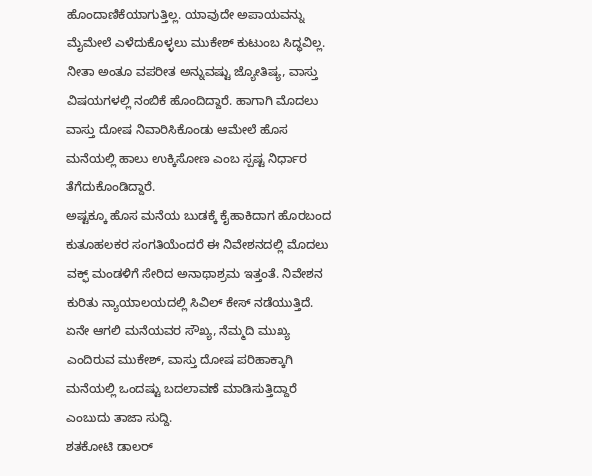ಹೊಂದಾಣಿಕೆಯಾಗುತ್ತಿಲ್ಲ. ಯಾವುದೇ ಅಪಾಯವನ್ನು ಮೈಮೇಲೆ ಎಳೆದುಕೊಳ್ಳಲು ಮುಕೇಶ್ ಕುಟುಂಬ ಸಿದ್ಧವಿಲ್ಲ. ನೀತಾ ಅಂತೂ ವಪರೀತ ಅನ್ನುವಷ್ಟು ಜ್ಯೋತಿಷ್ಯ, ವಾಸ್ತು ವಿಷಯಗಳಲ್ಲಿ ನಂಬಿಕೆ ಹೊಂದಿದ್ದಾರೆ. ಹಾಗಾಗಿ ಮೊದಲು ವಾಸ್ತು ದೋಷ ನಿವಾರಿಸಿಕೊಂಡು ಆಮೇಲೆ ಹೊಸ ಮನೆಯಲ್ಲಿ ಹಾಲು ಉಕ್ಕಿಸೋಣ ಎಂಬ ಸ್ಪಷ್ಟ ನಿರ್ಧಾರ ತೆಗೆದುಕೊಂಡಿದ್ದಾರೆ.
ಅಷ್ಟಕ್ಕೂ ಹೊಸ ಮನೆಯ ಬುಡಕ್ಕೆ ಕೈಹಾಕಿದಾಗ ಹೊರಬಂದ ಕುತೂಹಲಕರ ಸಂಗತಿಯೆಂದರೆ ಈ ನಿವೇಶನದಲ್ಲಿ ಮೊದಲು ವಕ್ಫ್ ಮಂಡಳಿಗೆ ಸೇರಿದ ಅನಾಥಾಶ್ರಮ ಇತ್ತಂತೆ. ನಿವೇಶನ ಕುರಿತು ನ್ಯಾಯಾಲಯದಲ್ಲಿ ಸಿವಿಲ್ ಕೇಸ್ ನಡೆಯುತ್ತಿದೆ. ಏನೇ ಆಗಲಿ ಮನೆಯವರ ಸೌಖ್ಯ, ನೆಮ್ಮದಿ ಮುಖ್ಯ ಎಂದಿರುವ ಮುಕೇಶ್, ವಾಸ್ತು ದೋಷ ಪರಿಹಾಕ್ಕಾಗಿ ಮನೆಯಲ್ಲಿ ಒಂದಷ್ಟು ಬದಲಾವಣೆ ಮಾಡಿಸುತ್ತಿದ್ದಾರೆ ಎಂಬುದು ತಾಜಾ ಸುದ್ದಿ.
ಶತಕೋಟಿ ಡಾಲರ್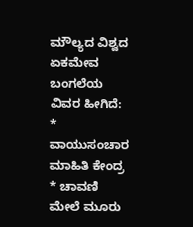ಮೌಲ್ಯದ ವಿಶ್ವದ ಏಕಮೇವ ಬಂಗಲೆಯ ವಿವರ ಹೀಗಿದೆ:
* ವಾಯುಸಂಚಾರ ಮಾಹಿತಿ ಕೇಂದ್ರ
* ಚಾವಣಿ ಮೇಲೆ ಮೂರು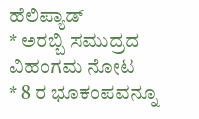ಹೆಲಿಪ್ಯಾಡ್
* ಅರಬ್ಬಿ ಸಮುದ್ರದ ವಿಹಂಗಮ ನೋಟ
* 8 ರ ಭೂಕಂಪವನ್ನೂ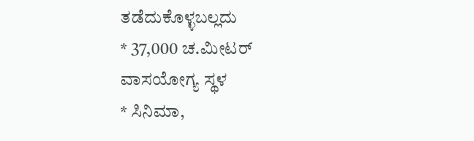ತಡೆದುಕೊಳ್ಳಬಲ್ಲದು
* 37,000 ಚ.ಮೀಟರ್ ವಾಸಯೋಗ್ಯ ಸ್ಥಳ
* ಸಿನಿಮಾ,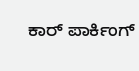ಕಾರ್ ಪಾರ್ಕಿಂಗ್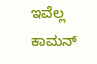ಇವೆಲ್ಲ ಕಾಮನ್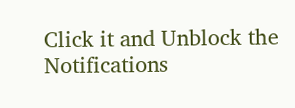Click it and Unblock the Notifications